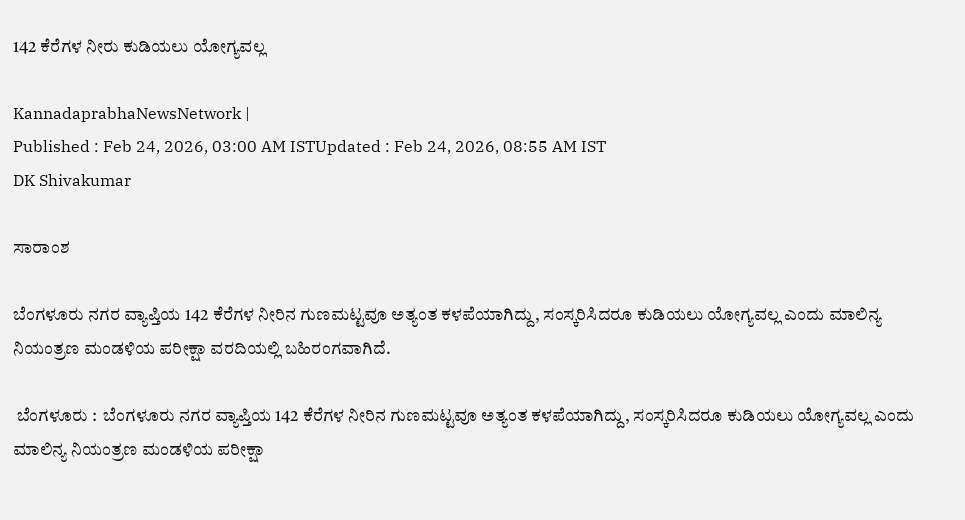142 ಕೆರೆಗಳ ನೀರು ಕುಡಿಯಲು ಯೋಗ್ಯವಲ್ಲ

KannadaprabhaNewsNetwork |
Published : Feb 24, 2026, 03:00 AM ISTUpdated : Feb 24, 2026, 08:55 AM IST
DK Shivakumar

ಸಾರಾಂಶ

ಬೆಂಗಳೂರು ನಗರ ವ್ಯಾಪ್ತಿಯ 142 ಕೆರೆಗಳ ನೀರಿನ ಗುಣಮಟ್ಟವೂ ಅತ್ಯಂತ ಕಳಪೆಯಾಗಿದ್ದು, ಸಂಸ್ಕರಿಸಿದರೂ ಕುಡಿಯಲು ಯೋಗ್ಯವಲ್ಲ ಎಂದು ಮಾಲಿನ್ಯ ನಿಯಂತ್ರಣ ಮಂಡಳಿಯ ಪರೀಕ್ಷಾ ವರದಿಯಲ್ಲಿ ಬಹಿರಂಗವಾಗಿದೆ.

 ಬೆಂಗಳೂರು :  ಬೆಂಗಳೂರು ನಗರ ವ್ಯಾಪ್ತಿಯ 142 ಕೆರೆಗಳ ನೀರಿನ ಗುಣಮಟ್ಟವೂ ಅತ್ಯಂತ ಕಳಪೆಯಾಗಿದ್ದು, ಸಂಸ್ಕರಿಸಿದರೂ ಕುಡಿಯಲು ಯೋಗ್ಯವಲ್ಲ ಎಂದು ಮಾಲಿನ್ಯ ನಿಯಂತ್ರಣ ಮಂಡಳಿಯ ಪರೀಕ್ಷಾ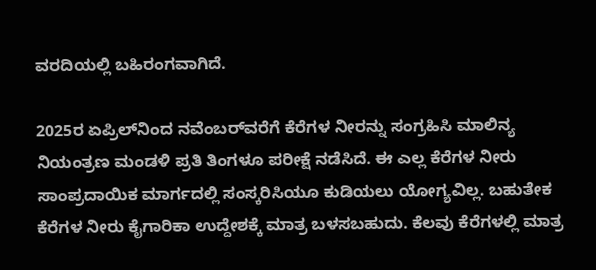ವರದಿಯಲ್ಲಿ ಬಹಿರಂಗವಾಗಿದೆ.

2025ರ ಏಪ್ರಿಲ್‌ನಿಂದ ನವೆಂಬರ್‌ವರೆಗೆ ಕೆರೆಗಳ ನೀರನ್ನು ಸಂಗ್ರಹಿಸಿ ಮಾಲಿನ್ಯ ನಿಯಂತ್ರಣ ಮಂಡಳಿ ಪ್ರತಿ ತಿಂಗಳೂ ಪರೀಕ್ಷೆ ನಡೆಸಿದೆ. ಈ ಎಲ್ಲ ಕೆರೆಗಳ ನೀರು ಸಾಂಪ್ರದಾಯಿಕ ಮಾರ್ಗದಲ್ಲಿ ಸಂಸ್ಕರಿಸಿಯೂ ಕುಡಿಯಲು ಯೋಗ್ಯವಿಲ್ಲ. ಬಹುತೇಕ ಕೆರೆಗಳ ನೀರು ಕೈಗಾರಿಕಾ ಉದ್ದೇಶಕ್ಕೆ ಮಾತ್ರ ಬಳಸಬಹುದು. ಕೆಲವು ಕೆರೆಗಳಲ್ಲಿ ಮಾತ್ರ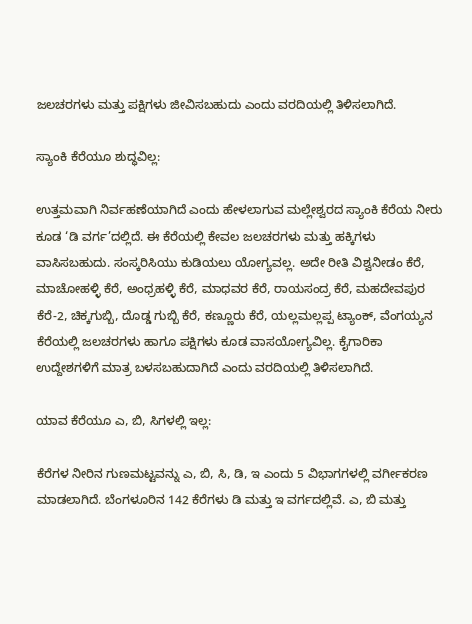ಜಲಚರಗಳು ಮತ್ತು ಪಕ್ಷಿಗಳು ಜೀವಿಸಬಹುದು ಎಂದು ವರದಿಯಲ್ಲಿ ತಿಳಿಸಲಾಗಿದೆ.

ಸ್ಯಾಂಕಿ ಕೆರೆಯೂ ಶುದ್ಧವಿಲ್ಲ:

ಉತ್ತಮವಾಗಿ ನಿರ್ವಹಣೆಯಾಗಿದೆ ಎಂದು ಹೇಳಲಾಗುವ ಮಲ್ಲೇಶ್ವರದ ಸ್ಯಾಂಕಿ ಕೆರೆಯ ನೀರು ಕೂಡ ‘ಡಿ ವರ್ಗ’ದಲ್ಲಿದೆ. ಈ ಕೆರೆಯಲ್ಲಿ ಕೇವಲ ಜಲಚರಗಳು ಮತ್ತು ಹಕ್ಕಿಗಳು ವಾಸಿಸಬಹುದು. ಸಂಸ್ಕರಿಸಿಯು ಕುಡಿಯಲು ಯೋಗ್ಯವಲ್ಲ. ಅದೇ ರೀತಿ ವಿಶ್ವನೀಡಂ ಕೆರೆ, ಮಾಚೋಹಳ್ಳಿ ಕೆರೆ, ಅಂಧ್ರಹಳ್ಳಿ ಕೆರೆ, ಮಾಧವರ ಕೆರೆ, ರಾಯಸಂದ್ರ ಕೆರೆ, ಮಹದೇವಪುರ ಕೆರೆ-2, ಚಿಕ್ಕಗುಬ್ಬಿ, ದೊಡ್ಡ ಗುಬ್ಬಿ ಕೆರೆ, ಕಣ್ಣೂರು ಕೆರೆ, ಯಲ್ಲಮಲ್ಲಪ್ಪ ಟ್ಯಾಂಕ್, ವೆಂಗಯ್ಯನ ಕೆರೆಯಲ್ಲಿ ಜಲಚರಗಳು ಹಾಗೂ ಪಕ್ಷಿಗಳು ಕೂಡ ವಾಸಯೋಗ್ಯವಿಲ್ಲ. ಕೈಗಾರಿಕಾ ಉದ್ದೇಶಗಳಿಗೆ ಮಾತ್ರ ಬಳಸಬಹುದಾಗಿದೆ ಎಂದು ವರದಿಯಲ್ಲಿ ತಿಳಿಸಲಾಗಿದೆ.

ಯಾವ ಕೆರೆಯೂ ಎ, ಬಿ, ಸಿಗಳಲ್ಲಿ ಇಲ್ಲ:

ಕೆರೆಗಳ ನೀರಿನ ಗುಣಮಟ್ಟವನ್ನು ಎ, ಬಿ, ಸಿ, ಡಿ, ಇ ಎಂದು 5 ವಿಭಾಗಗಳಲ್ಲಿ ವರ್ಗೀಕರಣ ಮಾಡಲಾಗಿದೆ. ಬೆಂಗಳೂರಿನ 142 ಕೆರೆಗಳು ಡಿ ಮತ್ತು ಇ ವರ್ಗದಲ್ಲಿವೆ. ಎ, ಬಿ ಮತ್ತು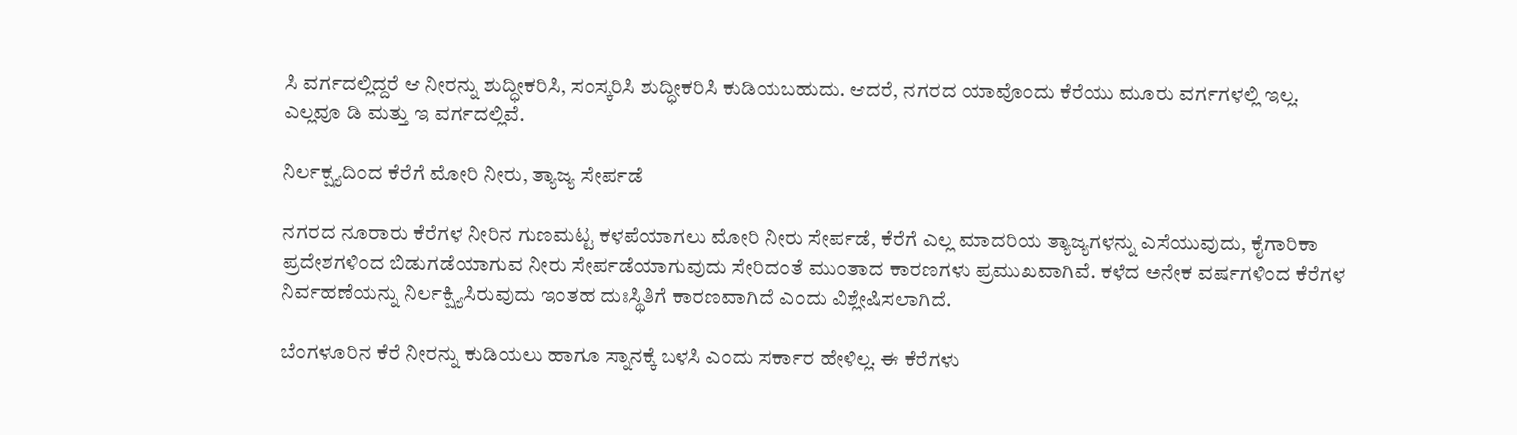ಸಿ ವರ್ಗದಲ್ಲಿದ್ದರೆ ಆ ನೀರನ್ನು ಶುದ್ಧೀಕರಿಸಿ, ಸಂಸ್ಕರಿಸಿ ಶುದ್ಧೀಕರಿಸಿ ಕುಡಿಯಬಹುದು. ಆದರೆ, ನಗರದ ಯಾವೊಂದು ಕೆರೆಯು ಮೂರು ವರ್ಗಗಳಲ್ಲಿ ಇಲ್ಲ. ಎಲ್ಲವೂ ಡಿ ಮತ್ತು ಇ ವರ್ಗದಲ್ಲಿವೆ.

ನಿರ್ಲಕ್ಷ್ಯದಿಂದ ಕೆರೆಗೆ ಮೋರಿ ನೀರು, ತ್ಯಾಜ್ಯ ಸೇರ್ಪಡೆ

ನಗರದ ನೂರಾರು ಕೆರೆಗಳ ನೀರಿನ ಗುಣಮಟ್ಟ ಕಳಪೆಯಾಗಲು ಮೋರಿ ನೀರು ಸೇರ್ಪಡೆ, ಕೆರೆಗೆ ಎಲ್ಲ ಮಾದರಿಯ ತ್ಯಾಜ್ಯಗಳನ್ನು ಎಸೆಯುವುದು, ಕೈಗಾರಿಕಾ ಪ್ರದೇಶಗಳಿಂದ ಬಿಡುಗಡೆಯಾಗುವ ನೀರು ಸೇರ್ಪಡೆಯಾಗುವುದು ಸೇರಿದಂತೆ ಮುಂತಾದ ಕಾರಣಗಳು ಪ್ರಮುಖವಾಗಿವೆ. ಕಳೆದ ಅನೇಕ ವರ್ಷಗಳಿಂದ ಕೆರೆಗಳ ನಿರ್ವಹಣೆಯನ್ನು ನಿರ್ಲಕ್ಷ್ಯಿಸಿರುವುದು ಇಂತಹ ದುಃಸ್ಥಿತಿಗೆ ಕಾರಣವಾಗಿದೆ ಎಂದು ವಿಶ್ಲೇಷಿಸಲಾಗಿದೆ.

ಬೆಂಗಳೂರಿನ ಕೆರೆ ನೀರನ್ನು ಕುಡಿಯಲು ಹಾಗೂ ಸ್ನಾನಕ್ಕೆ ಬಳಸಿ ಎಂದು ಸರ್ಕಾರ ಹೇಳಿಲ್ಲ. ಈ ಕೆರೆಗಳು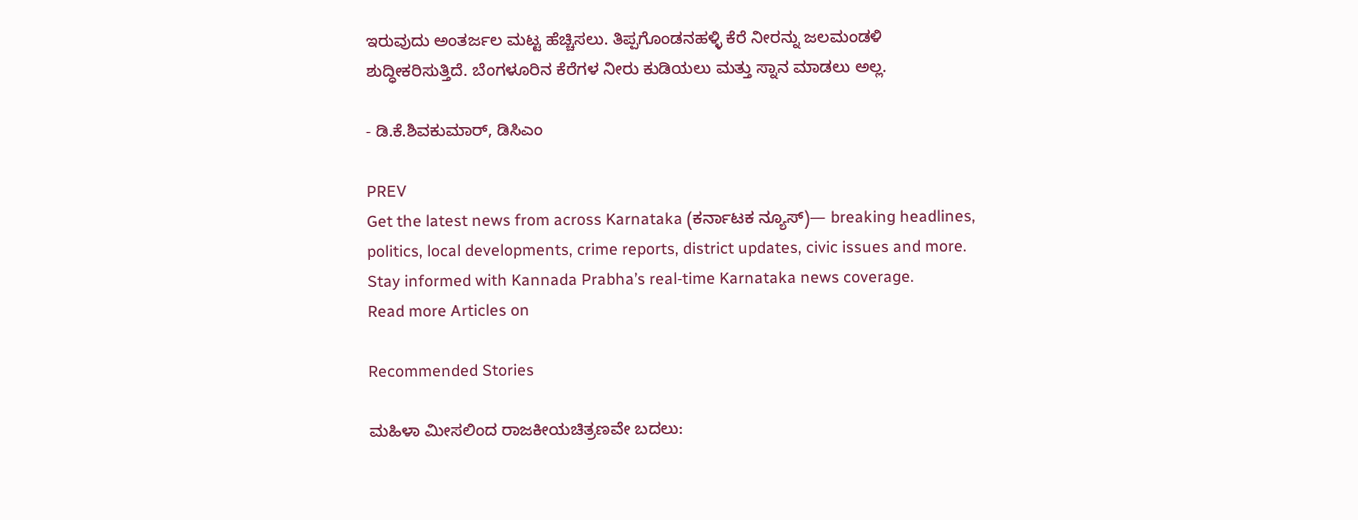ಇರುವುದು ಅಂತರ್ಜಲ ಮಟ್ಟ ಹೆಚ್ಚಿಸಲು. ತಿಪ್ಪಗೊಂಡನಹಳ್ಳಿ ಕೆರೆ ನೀರನ್ನು ಜಲಮಂಡಳಿ ಶುದ್ಧೀಕರಿಸುತ್ತಿದೆ. ಬೆಂಗಳೂರಿನ ಕೆರೆಗಳ ನೀರು ಕುಡಿಯಲು ಮತ್ತು ಸ್ನಾನ ಮಾಡಲು ಅಲ್ಲ.

- ಡಿ.ಕೆ.ಶಿವಕುಮಾರ್, ಡಿಸಿಎಂ

PREV
Get the latest news from across Karnataka (ಕರ್ನಾಟಕ ನ್ಯೂಸ್)— breaking headlines, politics, local developments, crime reports, district updates, civic issues and more. Stay informed with Kannada Prabha’s real‑time Karnataka news coverage.
Read more Articles on

Recommended Stories

ಮಹಿಳಾ ಮೀಸಲಿಂದ ರಾಜಕೀಯಚಿತ್ರಣವೇ ಬದಲು: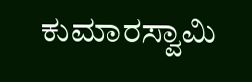ಕುಮಾರಸ್ವಾಮಿ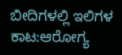ಬೀದಿಗಳಲ್ಲಿ ಇಲಿಗಳ ಕಾಟ:ಆರೋಗ್ಯ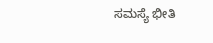ಸಮಸ್ಯೆ ಭೀತಿ